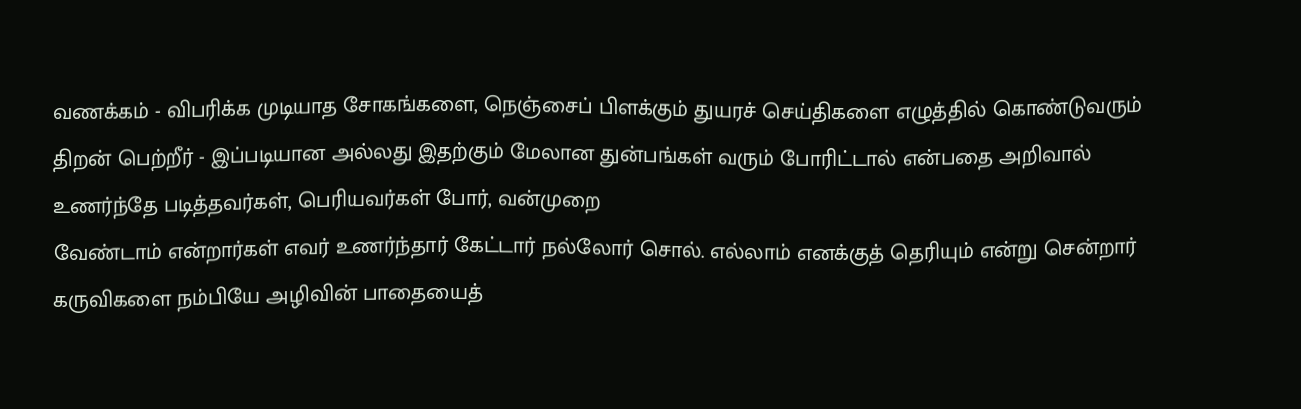வணக்கம் - விபரிக்க முடியாத சோகங்களை, நெஞ்சைப் பிளக்கும் துயரச் செய்திகளை எழுத்தில் கொண்டுவரும் திறன் பெற்றீர் - இப்படியான அல்லது இதற்கும் மேலான துன்பங்கள் வரும் போரிட்டால் என்பதை அறிவால் உணர்ந்தே படித்தவர்கள், பெரியவர்கள் போர், வன்முறை
வேண்டாம் என்றார்கள் எவர் உணர்ந்தார் கேட்டார் நல்லோர் சொல். எல்லாம் எனக்குத் தெரியும் என்று சென்றார் கருவிகளை நம்பியே அழிவின் பாதையைத்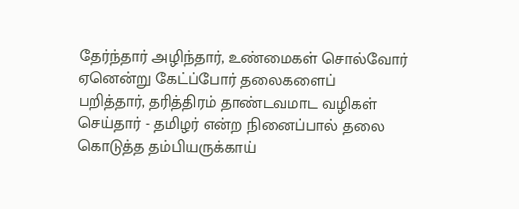தேர்ந்தார் அழிந்தார், உண்மைகள் சொல்வோர் ஏனென்று கேட்ப்போர் தலைகளைப்
பறித்தார், தரித்திரம் தாண்டவமாட வழிகள் செய்தார் - தமிழர் என்ற நினைப்பால் தலை கொடுத்த தம்பியருக்காய்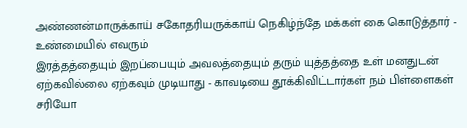அண்ணன்மாருக்காய் சகோதரியருக்காய் நெகிழ்ந்தே மக்கள் கை கொடுத்தார் - உண்மையில் எவரும்
இரத்தத்தையும் இறப்பையும் அவலத்தையும் தரும் யுத்தத்தை உள் மனதுடன் ஏற்கவில்லை ஏற்கவும் முடியாது - காவடியை தூக்கிவிட்டார்கள் நம் பிள்ளைகள் சரியோ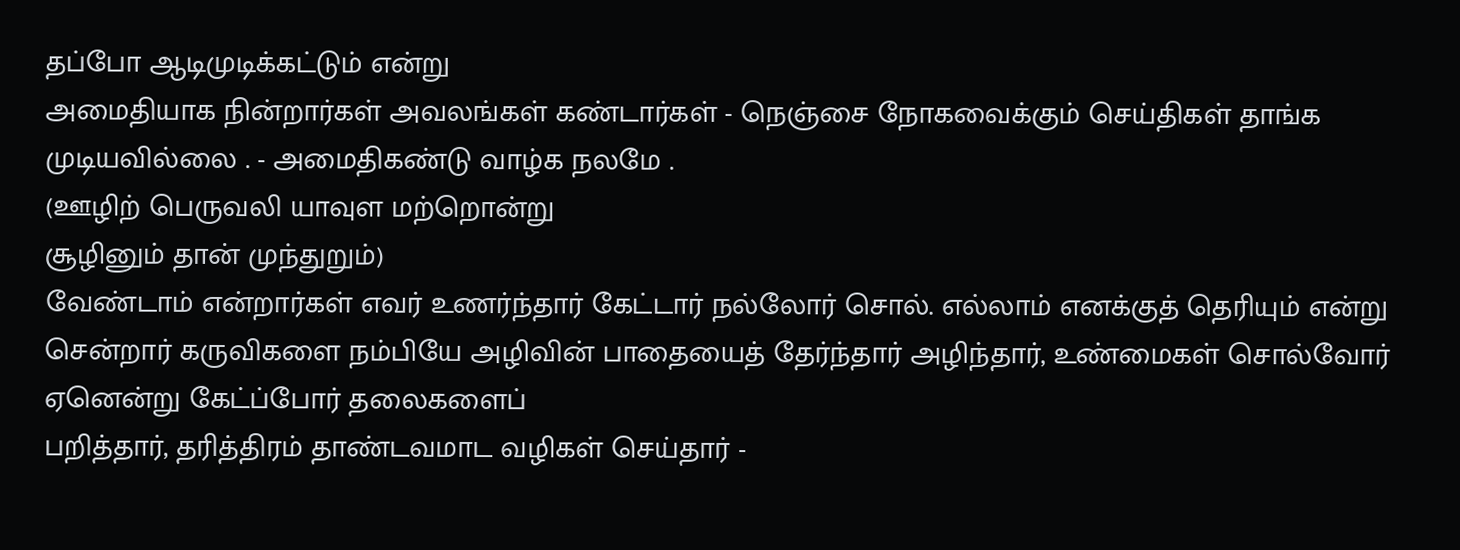தப்போ ஆடிமுடிக்கட்டும் என்று
அமைதியாக நின்றார்கள் அவலங்கள் கண்டார்கள் - நெஞ்சை நோகவைக்கும் செய்திகள் தாங்க முடியவில்லை . - அமைதிகண்டு வாழ்க நலமே .
(ஊழிற் பெருவலி யாவுள மற்றொன்று
சூழினும் தான் முந்துறும்)
வேண்டாம் என்றார்கள் எவர் உணர்ந்தார் கேட்டார் நல்லோர் சொல். எல்லாம் எனக்குத் தெரியும் என்று சென்றார் கருவிகளை நம்பியே அழிவின் பாதையைத் தேர்ந்தார் அழிந்தார், உண்மைகள் சொல்வோர் ஏனென்று கேட்ப்போர் தலைகளைப்
பறித்தார், தரித்திரம் தாண்டவமாட வழிகள் செய்தார் -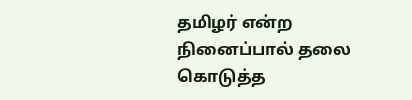தமிழர் என்ற நினைப்பால் தலை கொடுத்த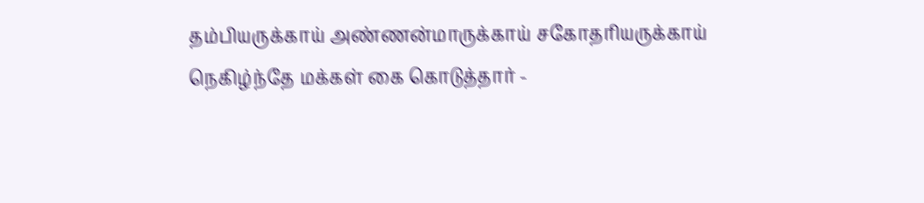தம்பியருக்காய் அண்ணன்மாருக்காய் சகோதரியருக்காய் நெகிழ்ந்தே மக்கள் கை கொடுத்தார் -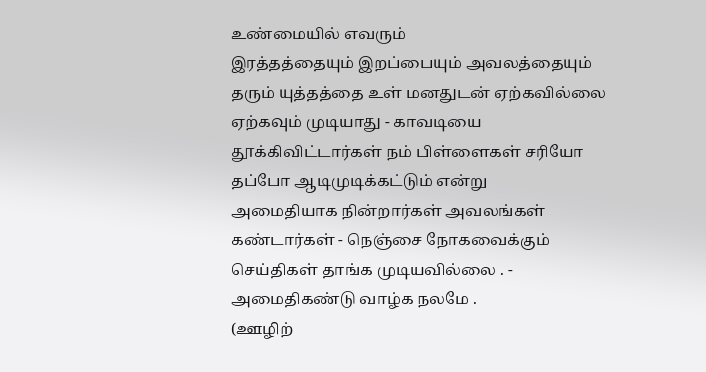உண்மையில் எவரும்
இரத்தத்தையும் இறப்பையும் அவலத்தையும் தரும் யுத்தத்தை உள் மனதுடன் ஏற்கவில்லை ஏற்கவும் முடியாது - காவடியை தூக்கிவிட்டார்கள் நம் பிள்ளைகள் சரியோ தப்போ ஆடிமுடிக்கட்டும் என்று
அமைதியாக நின்றார்கள் அவலங்கள் கண்டார்கள் - நெஞ்சை நோகவைக்கும் செய்திகள் தாங்க முடியவில்லை . - அமைதிகண்டு வாழ்க நலமே .
(ஊழிற்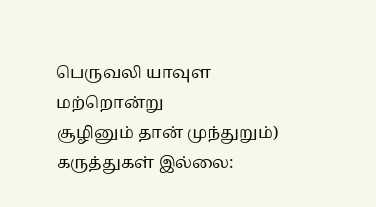பெருவலி யாவுள மற்றொன்று
சூழினும் தான் முந்துறும்)
கருத்துகள் இல்லை: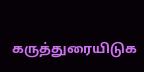கருத்துரையிடுக